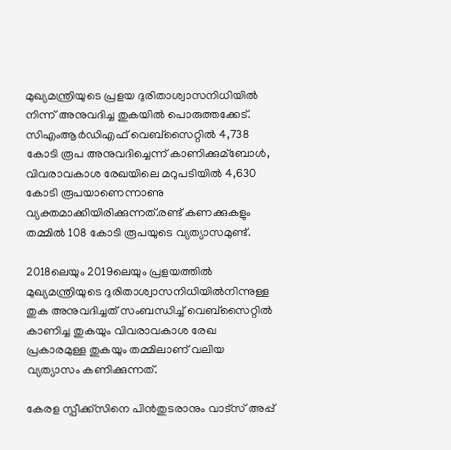മുഖ്യമന്ത്രിയുടെ പ്രളയ ദുരിതാശ്വാസനിധിയില്‍ നിന്ന് അനുവദിച്ച തുകയില്‍ പൊരുത്തക്കേട്. സിഎംആര്‍ഡിഎഫ് വെബ്സൈറ്റില്‍ 4,738 കോടി രൂപ അനുവദിച്ചെന്ന് കാണിക്കുമ്ബോള്‍, വിവരാവകാശ രേഖയിലെ മറുപടിയില്‍ 4,630 കോടി രൂപയാണെന്നാണു വ്യക്തമാക്കിയിരിക്കുന്നത്.രണ്ട് കണക്കുകളും തമ്മില്‍ 108 കോടി രൂപയുടെ വ്യത്യാസമുണ്ട്.

2018ലെയും 2019ലെയും പ്രളയത്തില്‍ മുഖ്യമന്ത്രിയുടെ ദുരിതാശ്വാസനിധിയില്‍നിന്നുള്ള തുക അനുവദിച്ചത് സംബന്ധിച്ച്‌ വെബ്‌സൈറ്റില്‍ കാണിച്ച തുകയും വിവരാവകാശ രേഖ പ്രകാരമുള്ള തുകയും തമ്മിലാണ് വലിയ വ്യത്യാസം കണിക്കുന്നത്.

കേരള സ്പീക്ക്സിനെ പിൻതുടരാനും വാട്സ് അപ്പ്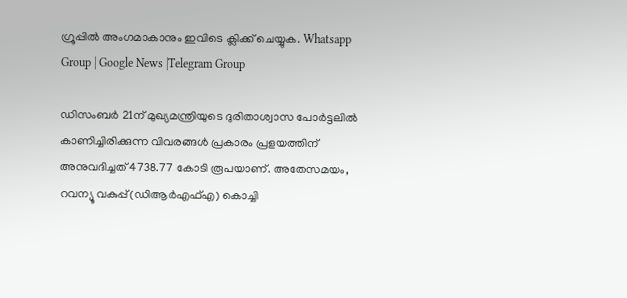ഗ്രൂപ്പിൽ അംഗമാകാനും ഇവിടെ ക്ലിക്ക് ചെയ്യുക. Whatsapp Group | Google News |Telegram Group

ഡിസംബർ 21ന് മുഖ്യമന്ത്രിയുടെ ദുരിതാശ്വാസ പോർട്ടലില്‍ കാണിച്ചിരിക്കുന്ന വിവരങ്ങള്‍ പ്രകാരം പ്രളയത്തിന് അനുവദിച്ചത് 4738.77 കോടി രൂപയാണ്. അതേസമയം, റവന്യൂ വകുപ്പ്(ഡിആർഎഫ്‌എ) കൊച്ചി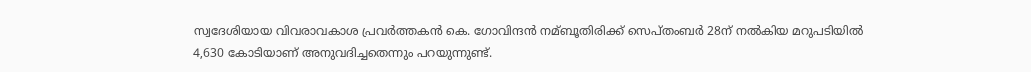സ്വദേശിയായ വിവരാവകാശ പ്രവർത്തകൻ കെ. ഗോവിന്ദൻ നമ്ബൂതിരിക്ക് സെപ്തംബർ 28ന് നല്‍കിയ മറുപടിയില്‍ 4,630 കോടിയാണ് അനുവദിച്ചതെന്നും പറയുന്നുണ്ട്.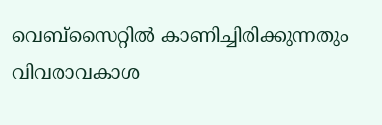വെബ്സൈറ്റില്‍ കാണിച്ചിരിക്കുന്നതും വിവരാവകാശ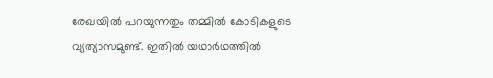രേഖയില്‍ പറയുന്നതും തമ്മില്‍ കോടികളുടെ വ്യത്യാസമുണ്ട്. ഇതില്‍ യഥാർഥത്തില്‍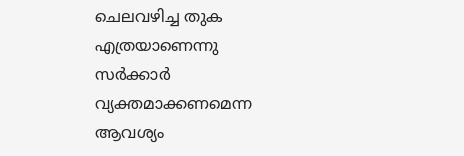ചെലവഴിച്ച തുക എത്രയാണെന്നു സര്‍ക്കാര്‍ വ്യക്തമാക്കണമെന്ന ആവശ്യം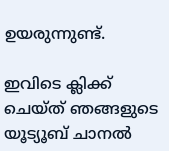ഉയരുന്നുണ്ട്.

ഇവിടെ ക്ലിക്ക് ചെയ്ത് ഞങ്ങളുടെ യൂട്യൂബ് ചാനൽ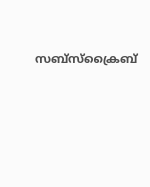സബ്സ്ക്രൈബ്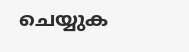ചെയ്യുക